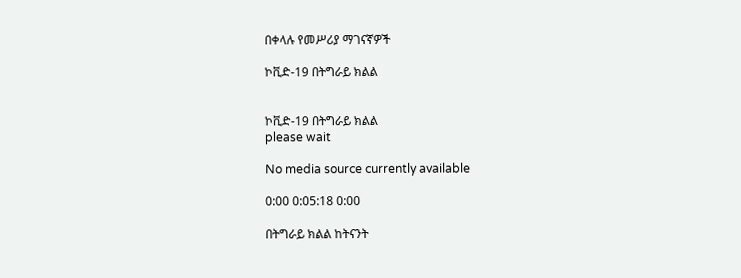በቀላሉ የመሥሪያ ማገናኛዎች

ኮቪድ-19 በትግራይ ክልል


ኮቪድ-19 በትግራይ ክልል
please wait

No media source currently available

0:00 0:05:18 0:00

በትግራይ ክልል ከትናንት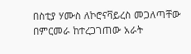በስቲያ ሃሙስ ለኮሮናቫይረስ መጋለጣቸው በምርመራ ከተረጋገጠው አራት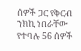ሰዎች ጋር የቅርብ ንክኪ ነበራቸው የተባሉ 56 ሰዎች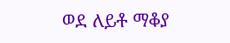ወደ ለይቶ ማቆያ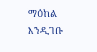ማዕከል እንዲገቡ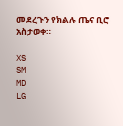መደረጉን የክልሉ ጤና ቢሮ አስታወቀ።

XS
SM
MD
LG